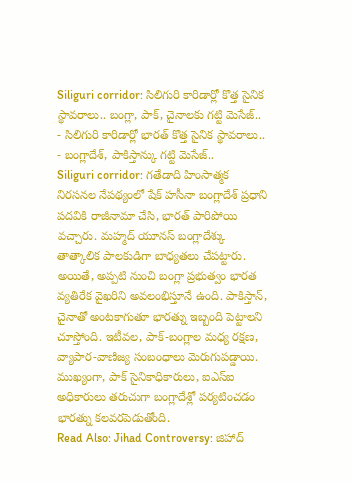Siliguri corridor: సిలిగురి కారిడార్లో కొత్త సైనిక స్థావరాలు.. బంగ్లా, పాక్, చైనాలకు గట్టి మెసేజ్..
- సిలిగురి కారిడార్లో భారత్ కొత్త సైనిక స్థావరాలు..
- బంగ్లాదేశ్, పాకిస్తాన్కు గట్టి మెసేజ్..
Siliguri corridor: గతేడాది హింసాత్మక నిరసనల నేపథ్యంలో షేక్ హసీనా బంగ్లాదేశ్ ప్రధాని పదవికి రాజీనామా చేసి, భారత్ పారిపోయి వచ్చారు. మహ్మద్ యూనస్ బంగ్లాదేశ్కు తాత్కాలిక పాలకుడిగా బాధ్యతలు చేపట్టారు. అయితే, అప్పటి నుంచి బంగ్లా ప్రభుత్వం భారత వ్యతిరేక వైఖరిని అవలంభిస్తూనే ఉంది. పాకిస్తాన్, చైనాతో అంటకాగుతూ భారత్ను ఇబ్బంది పెట్టాలని చూస్తోంది. ఇటీవల, పాక్-బంగ్లాల మధ్య రక్షణ, వ్యాపార-వాణిజ్య సంబంధాలు మెరుగుపడ్డాయి. ముఖ్యంగా, పాక్ సైనికాధికారులు, ఐఎస్ఐ అధికారులు తరుచుగా బంగ్లాదేశ్లో పర్యటించడం భారత్ను కలవరపెడుతోంది.
Read Also: Jihad Controversy: జిహాద్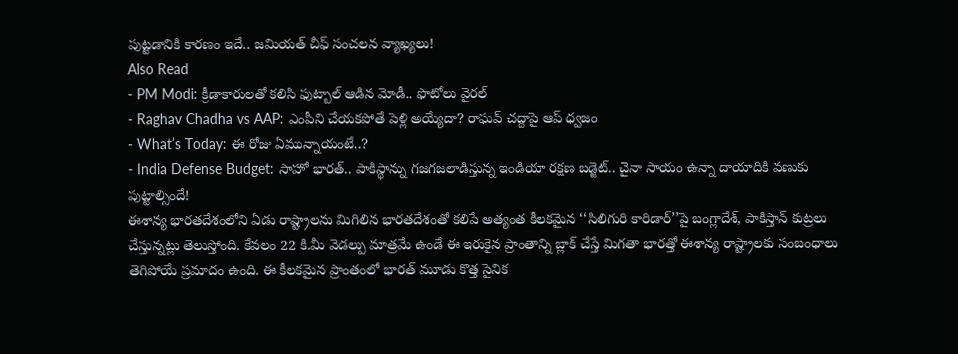పుట్టడానికి కారణం ఇదే.. జమియత్ చీఫ్ సంచలన వ్యాఖ్యలు!
Also Read
- PM Modi: క్రీడాకారులతో కలిసి ఫుట్బాల్ ఆడిన మోడీ.. ఫొటోలు వైరల్
- Raghav Chadha vs AAP: ఎంపీని చేయకపోతే పెళ్లి అయ్యేదా? రాఘవ్ చద్దాపై ఆప్ ధ్వజం
- What’s Today: ఈ రోజు ఏమున్నాయంటే..?
- India Defense Budget: సాహో భారత్.. పాకిస్థాన్ను గజగజలాడిస్తున్న ఇండియా రక్షణ బడ్జెట్.. చైనా సాయం ఉన్నా దాయాదికి వణుకు పుట్టాల్సిందే!
ఈశాన్య భారతదేశంలోని ఏడు రాష్ట్రాలను మిగిలిన భారతదేశంతో కలిపే అత్యంత కీలకమైన ‘‘సిలిగురి కారిడార్’’పై బంగ్లాదేశ్, పాకిస్తాన్ కుట్రలు చేస్తున్నట్లు తెలుస్తోంది. కేవలం 22 కి.మీ వెడల్పు మాత్రమే ఉండే ఈ ఇరుకైన ప్రాంతాన్ని బ్లాక్ చేస్తే మిగతా భారత్తో ఈశాన్య రాష్ట్రాలకు సంబంధాలు తెగిపోయే ప్రమాదం ఉంది. ఈ కీలకమైన ప్రాంతంలో భారత్ మూడు కొత్త సైనిక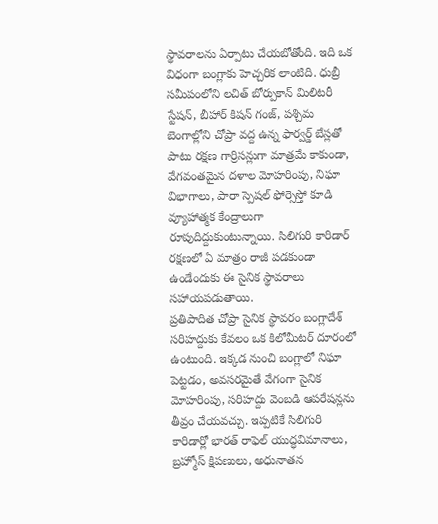స్థావరాలను ఏర్పాటు చేయబోతోంది. ఇది ఒక విధంగా బంగ్లాకు హెచ్చరిక లాంటిది. ధుబ్రీ సమీపంలోని లచిత్ బోర్పుకాన్ మిలిటరీ స్టేషన్, బీహార్ కిషన్ గంజ్, పశ్చిమ బెంగాల్లోని చోప్రా వద్ద ఉన్న ఫార్వర్డ్ బేస్లతో పాటు రక్షణ గార్రిసన్లుగా మాత్రమే కాకుండా, వేగవంతమైన దళాల మోహరింపు, నిఘా విభాగాలు, పారా స్పెషల్ ఫోర్సెస్తో కూడి వ్యూహాత్మక కేంద్రాలుగా రూపుదిద్దుకుంటున్నాయి. సిలిగురి కారిడార్ రక్షణలో ఏ మాత్రం రాజీ పడకుండా ఉండేందుకు ఈ సైనిక స్థావరాలు సహాయపడుతాయి.
ప్రతిపాదిత చోప్రా సైనిక స్థావరం బంగ్లాదేశ్ సరిహద్దుకు కేవలం ఒక కిలోమీటర్ దూరంలో ఉంటుంది. ఇక్కడ నుంచి బంగ్లాలో నిఘా పెట్టడం, అవసరమైతే వేగంగా సైనిక మోహరింపు, సరిహద్దు వెంబడి ఆపరేషన్లను తీవ్రం చేయవచ్చు. ఇప్పటికే సిలిగురి కారిడార్లో భారత్ రాఫెల్ యుద్ధవిమానాలు, బ్రహ్మోస్ క్షిపణులు, అధునాతన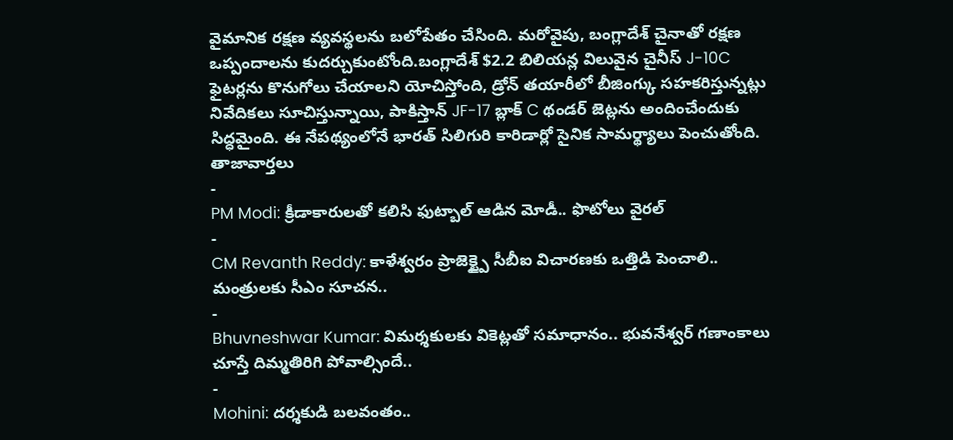వైమానిక రక్షణ వ్యవస్థలను బలోపేతం చేసింది. మరోవైపు, బంగ్లాదేశ్ చైనాతో రక్షణ ఒప్పందాలను కుదర్చుకుంటోంది.బంగ్లాదేశ్ $2.2 బిలియన్ల విలువైన చైనీస్ J-10C ఫైటర్లను కొనుగోలు చేయాలని యోచిస్తోంది, డ్రోన్ తయారీలో బీజింగ్కు సహకరిస్తున్నట్లు నివేదికలు సూచిస్తున్నాయి, పాకిస్తాన్ JF-17 బ్లాక్ C థండర్ జెట్లను అందించేందుకు సిద్ధమైంది. ఈ నేపథ్యంలోనే భారత్ సిలిగురి కారిడార్లో సైనిక సామర్థ్యాలు పెంచుతోంది.
తాజావార్తలు
-
PM Modi: క్రీడాకారులతో కలిసి ఫుట్బాల్ ఆడిన మోడీ.. ఫొటోలు వైరల్
-
CM Revanth Reddy: కాళేశ్వరం ప్రాజెక్ట్పై సీబీఐ విచారణకు ఒత్తిడి పెంచాలి.. మంత్రులకు సీఎం సూచన..
-
Bhuvneshwar Kumar: విమర్శకులకు వికెట్లతో సమాధానం.. భువనేశ్వర్ గణాంకాలు చూస్తే దిమ్మతిరిగి పోవాల్సిందే..
-
Mohini: దర్శకుడి బలవంతం..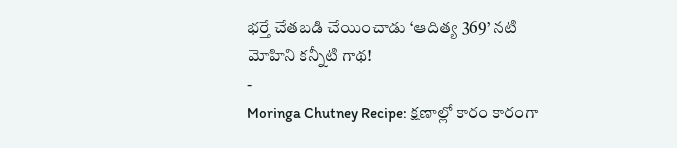భర్తే చేతబడి చేయించాడు ‘ఆదిత్య 369’ నటి మోహిని కన్నీటి గాథ!
-
Moringa Chutney Recipe: క్షణాల్లో కారం కారంగా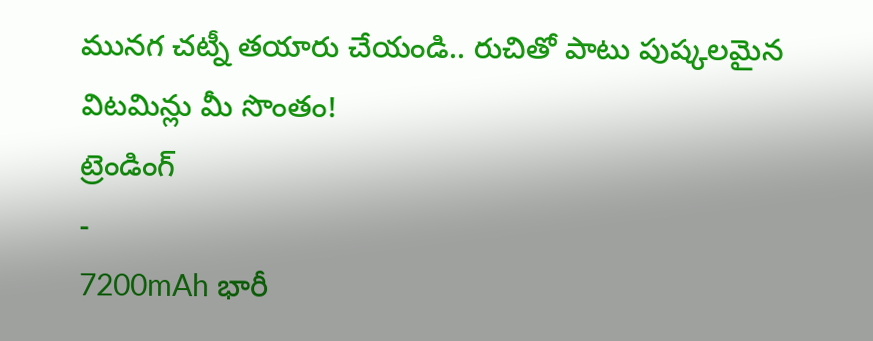మునగ చట్నీ తయారు చేయండి.. రుచితో పాటు పుష్కలమైన విటమిన్లు మీ సొంతం!
ట్రెండింగ్
-
7200mAh భారీ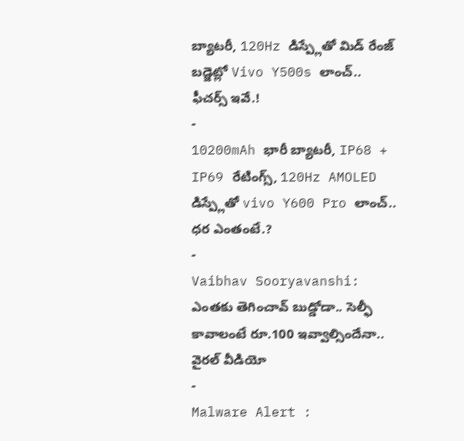బ్యాటరీ, 120Hz డిస్ప్లేతో మిడ్ రేంజ్ బడ్జెట్లో Vivo Y500s లాంచ్.. ఫీచర్స్ ఇవే.!
-
10200mAh భారీ బ్యాటరీ, IP68 + IP69 రేటింగ్స్, 120Hz AMOLED డిస్ప్లేతో vivo Y600 Pro లాంచ్.. ధర ఎంతంటే.?
-
Vaibhav Sooryavanshi: ఎంతకు తెగించావ్ బుడ్డోడా.. సెల్ఫీ కావాలంటే రూ.100 ఇవ్వాల్సిందేనా.. వైరల్ వీడియో
-
Malware Alert :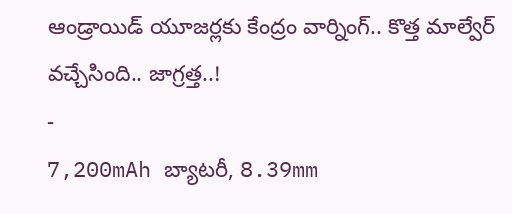ఆండ్రాయిడ్ యూజర్లకు కేంద్రం వార్నింగ్.. కొత్త మాల్వేర్ వచ్చేసింది.. జాగ్రత్త..!
-
7,200mAh బ్యాటరీ, 8.39mm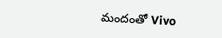మందంతో Vivo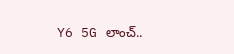Y6 5G లాంచ్..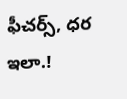ఫీచర్స్, ధర ఇలా.!